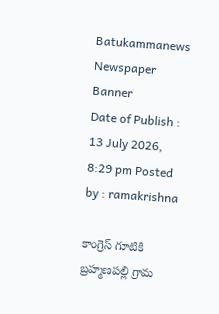Batukammanews
Newspaper Banner
Date of Publish : 13 July 2026, 8:29 pm Posted by : ramakrishna

కాంగ్రెస్ గూటికి బ్రహ్మణపల్లి గ్రామ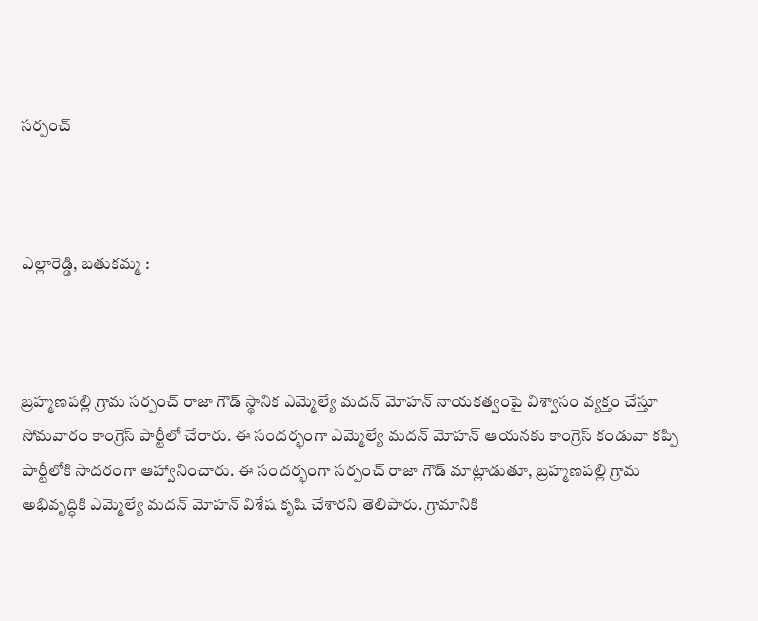సర్పంచ్



ఎల్లారెడ్డి, బతుకమ్మ :



బ్రహ్మణపల్లి గ్రామ సర్పంచ్ రాజా గౌడ్ స్థానిక ఎమ్మెల్యే మదన్ మోహన్ నాయకత్వంపై విశ్వాసం వ్యక్తం చేస్తూ సోమవారం కాంగ్రెస్ పార్టీలో చేరారు. ఈ సందర్భంగా ఎమ్మెల్యే మదన్ మోహన్ ఆయనకు కాంగ్రెస్ కండువా కప్పి పార్టీలోకి సాదరంగా ఆహ్వానించారు. ఈ సందర్భంగా సర్పంచ్ రాజా గౌడ్ మాట్లాడుతూ, బ్రహ్మణపల్లి గ్రామ అభివృద్ధికి ఎమ్మెల్యే మదన్ మోహన్ విశేష కృషి చేశారని తెలిపారు. గ్రామానికి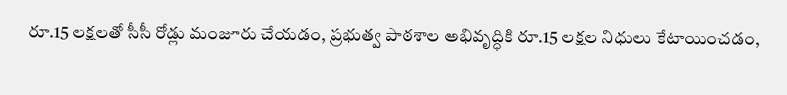రూ.15 లక్షలతో సీసీ రోడ్లు మంజూరు చేయడం, ప్రభుత్వ పాఠశాల అభివృద్ధికి రూ.15 లక్షల నిధులు కేటాయించడం,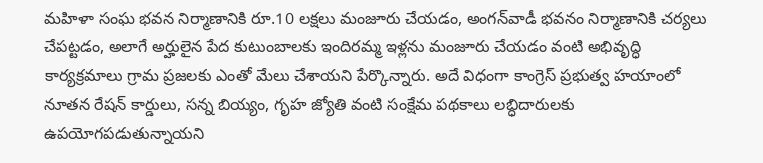మహిళా సంఘ భవన నిర్మాణానికి రూ.10 లక్షలు మంజూరు చేయడం, అంగన్‌వాడీ భవనం నిర్మాణానికి చర్యలు చేపట్టడం, అలాగే అర్హులైన పేద కుటుంబాలకు ఇందిరమ్మ ఇళ్లను మంజూరు చేయడం వంటి అభివృద్ధి కార్యక్రమాలు గ్రామ ప్రజలకు ఎంతో మేలు చేశాయని పేర్కొన్నారు. అదే విధంగా కాంగ్రెస్ ప్రభుత్వ హయాంలో నూతన రేషన్ కార్డులు, సన్న బియ్యం, గృహ జ్యోతి వంటి సంక్షేమ పథకాలు లబ్ధిదారులకు ఉపయోగపడుతున్నాయని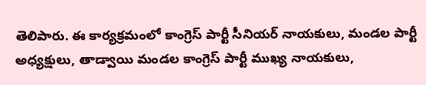తెలిపారు. ఈ కార్యక్రమంలో కాంగ్రెస్ పార్టీ సీనియర్ నాయకులు, మండల పార్టీ అధ్యక్షులు, తాడ్వాయి మండల కాంగ్రెస్ పార్టీ ముఖ్య నాయకులు,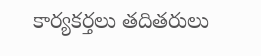కార్యకర్తలు తదితరులు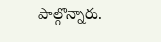పాల్గొన్నారు.